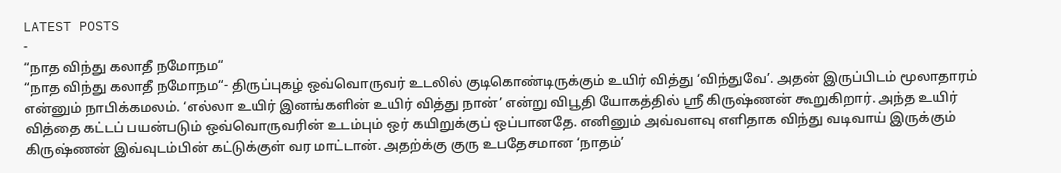LATEST POSTS
-
“நாத விந்து கலாதீ நமோநம“
“நாத விந்து கலாதீ நமோநம“- திருப்புகழ் ஒவ்வொருவர் உடலில் குடிகொண்டிருக்கும் உயிர் வித்து ‘விந்துவே’. அதன் இருப்பிடம் மூலாதாரம் என்னும் நாபிக்கமலம். ‘எல்லா உயிர் இனங்களின் உயிர் வித்து நான்’ என்று விபூதி யோகத்தில் ஸ்ரீ கிருஷ்ணன் கூறுகிறார். அந்த உயிர் வித்தை கட்டப் பயன்படும் ஒவ்வொருவரின் உடம்பும் ஒர் கயிறுக்குப் ஒப்பானதே. எனினும் அவ்வளவு எளிதாக விந்து வடிவாய் இருக்கும் கிருஷ்ணன் இவ்வுடம்பின் கட்டுக்குள் வர மாட்டான். அதற்க்கு குரு உபதேசமான ‘நாதம்’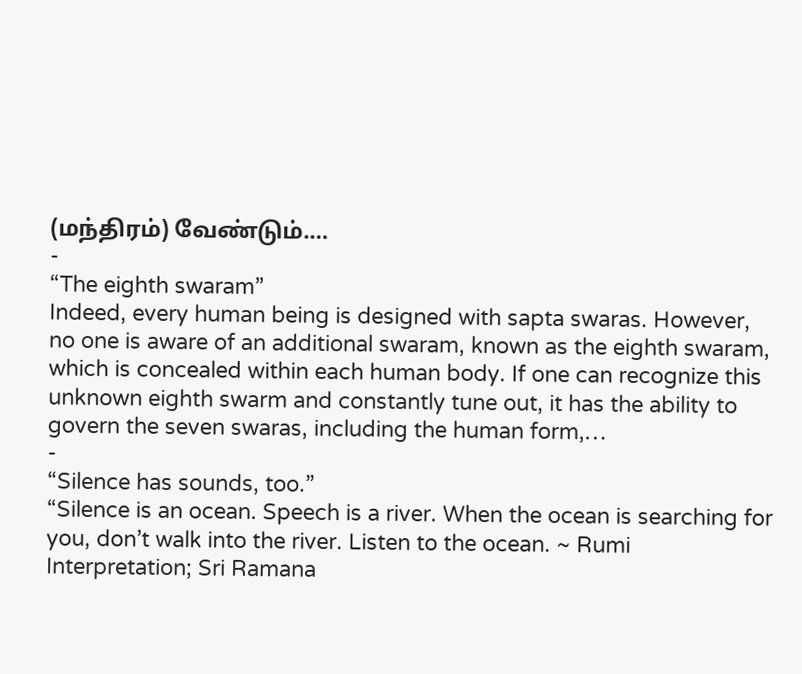(மந்திரம்) வேண்டும்.…
-
“The eighth swaram”
Indeed, every human being is designed with sapta swaras. However, no one is aware of an additional swaram, known as the eighth swaram, which is concealed within each human body. If one can recognize this unknown eighth swarm and constantly tune out, it has the ability to govern the seven swaras, including the human form,…
-
“Silence has sounds, too.”
“Silence is an ocean. Speech is a river. When the ocean is searching for you, don’t walk into the river. Listen to the ocean. ~ Rumi Interpretation; Sri Ramana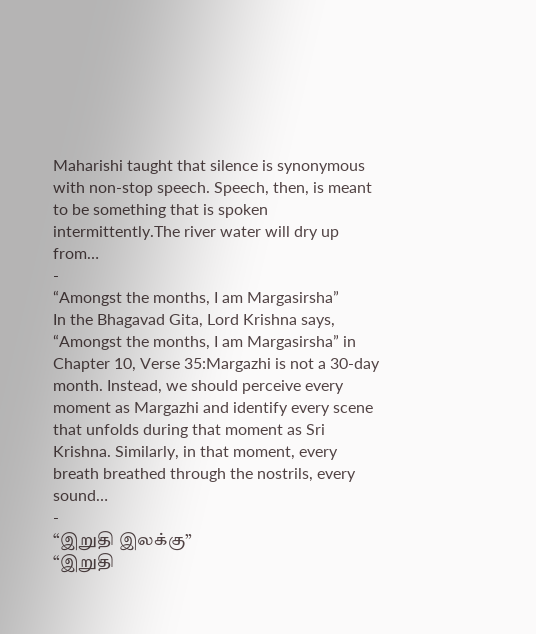Maharishi taught that silence is synonymous with non-stop speech. Speech, then, is meant to be something that is spoken intermittently.The river water will dry up from…
-
“Amongst the months, I am Margasirsha”
In the Bhagavad Gita, Lord Krishna says, “Amongst the months, I am Margasirsha” in Chapter 10, Verse 35:Margazhi is not a 30-day month. Instead, we should perceive every moment as Margazhi and identify every scene that unfolds during that moment as Sri Krishna. Similarly, in that moment, every breath breathed through the nostrils, every sound…
-
“இறுதி இலக்கு”
“இறுதி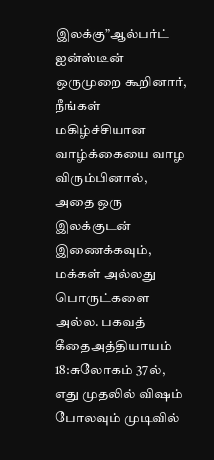இலக்கு”ஆல்பர்ட் ஐன்ஸ்டீன் ஒருமுறை கூறினார், நீங்கள் மகிழ்ச்சியான வாழ்க்கையை வாழ விரும்பினால், அதை ஒரு இலக்குடன் இணைக்கவும், மக்கள் அல்லது பொருட்களை அல்ல. பகவத் கீதைஅத்தியாயம் 18:சுலோகம் 37ல், எது முதலில் விஷம் போலவும் முடிவில்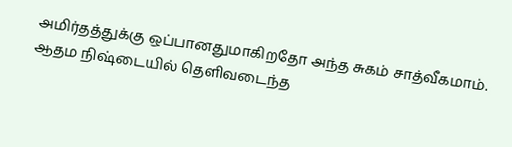அமிர்தத்துக்கு ஒப்பானதுமாகிறதோ அந்த சுகம் சாத்வீகமாம். ஆதம நிஷ்டையில் தெளிவடைந்த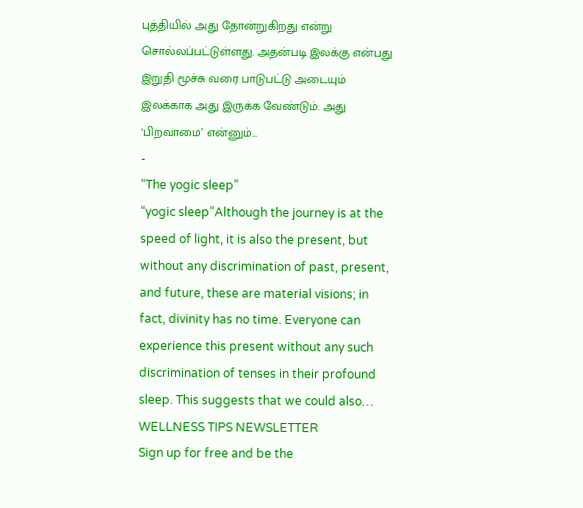புத்தியில் அது தோன்றுகிறது என்று சொல்லப்பட்டுள்ளது. அதன்படி இலக்கு என்பது இறுதி மூச்சு வரை பாடுபட்டு அடையும் இலக்காக அது இருக்க வேண்டும். அது ‘பிறவாமை’ என்னும்…
-
“The yogic sleep”
“yogic sleep”Although the journey is at the speed of light, it is also the present, but without any discrimination of past, present, and future, these are material visions; in fact, divinity has no time. Everyone can experience this present without any such discrimination of tenses in their profound sleep. This suggests that we could also…
WELLNESS TIPS NEWSLETTER
Sign up for free and be the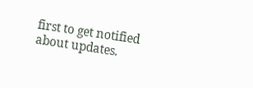first to get notified about updates.